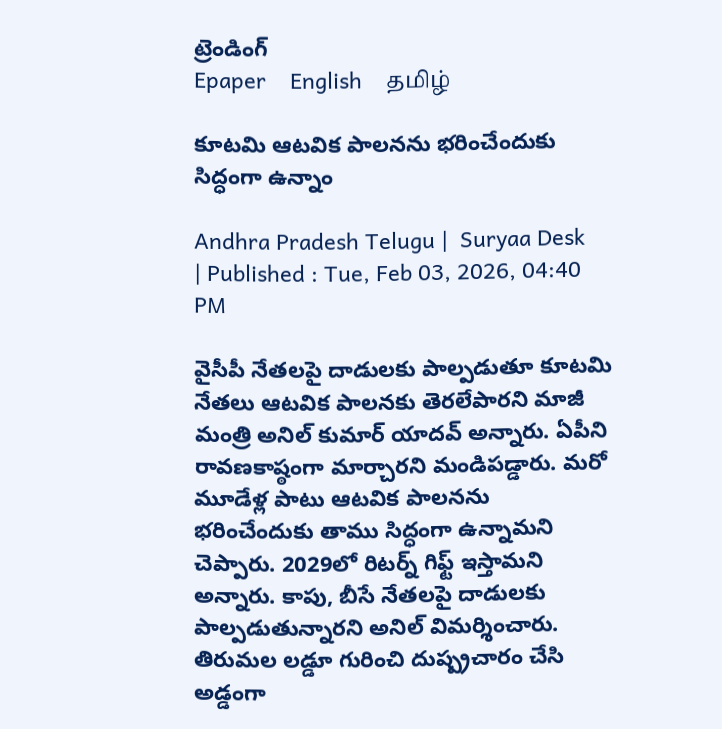ట్రెండింగ్
Epaper    English    தமிழ்

కూటమి ఆటవిక పాలనను భరించేందుకు సిద్ధంగా ఉన్నాం

Andhra Pradesh Telugu |  Suryaa Desk  | Published : Tue, Feb 03, 2026, 04:40 PM

వైసీపీ నేతలపై దాడులకు పాల్పడుతూ కూటమి నేతలు ఆటవిక పాలనకు తెరలేపారని మాజీ మంత్రి అనిల్ కుమార్ యాదవ్ అన్నారు. ఏపీని రావణకాష్ఠంగా మార్చారని మండిపడ్డారు. మరో మూడేళ్ల పాటు ఆటవిక పాలనను భరించేందుకు తాము సిద్ధంగా ఉన్నామని చెప్పారు. 2029లో రిటర్న్ గిఫ్ట్ ఇస్తామని అన్నారు. కాపు, బీసే నేతలపై దాడులకు పాల్పడుతున్నారని అనిల్ విమర్శించారు. తిరుమల లడ్డూ గురించి దుష్ప్రచారం చేసి అడ్డంగా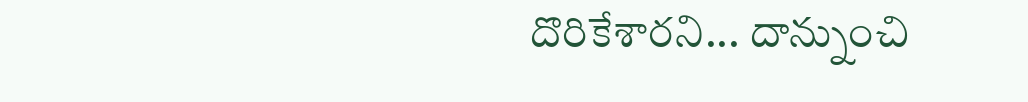దొరికేశారని... దాన్నుంచి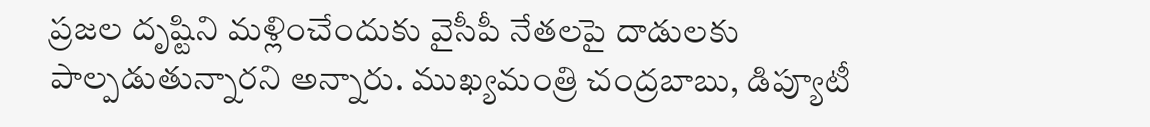ప్రజల దృష్టిని మళ్లించేందుకు వైసీపీ నేతలపై దాడులకు పాల్పడుతున్నారని అన్నారు. ముఖ్యమంత్రి చంద్రబాబు, డిప్యూటీ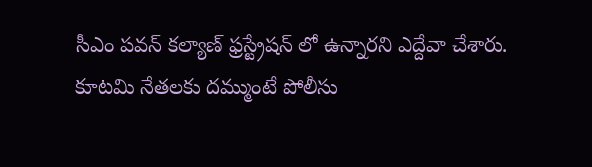సీఎం పవన్ కల్యాణ్ ఫ్రస్ట్రేషన్ లో ఉన్నారని ఎద్దేవా చేశారు. కూటమి నేతలకు దమ్ముంటే పోలీసు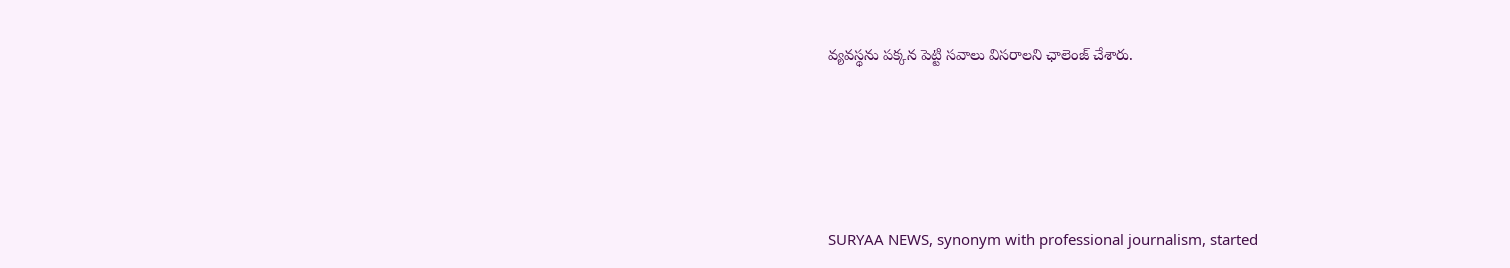వ్యవస్థను పక్కన పెట్టి సవాలు విసరాలని ఛాలెంజ్ చేశారు.






SURYAA NEWS, synonym with professional journalism, started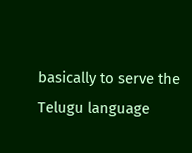basically to serve the Telugu language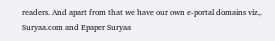readers. And apart from that we have our own e-portal domains viz,. Suryaa.com and Epaper Suryaa